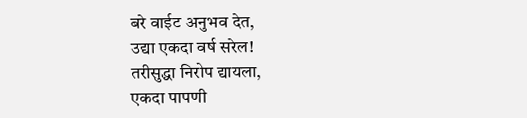बरे वाईट अनुभव देत,
उद्या एकदा वर्ष सरेल!
तरीसुद्धा निरोप द्यायला,
एकदा पापणी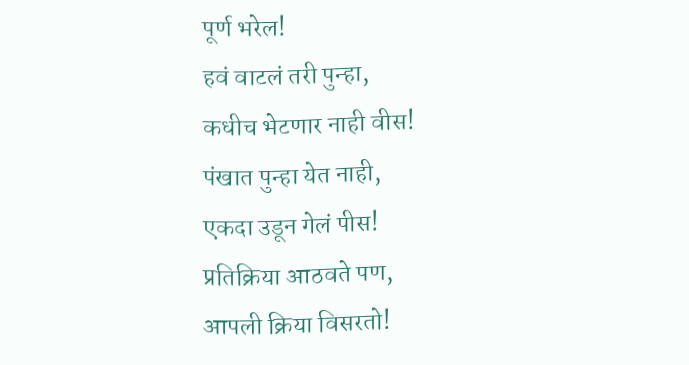पूर्ण भरेल!
हवं वाटलं तरी पुन्हा,
कधीच भेटणार नाही वीस!
पंखात पुन्हा येत नाही,
एकदा उडून गेलं पीस!
प्रतिक्रिया आठवते पण,
आपली क्रिया विसरतो!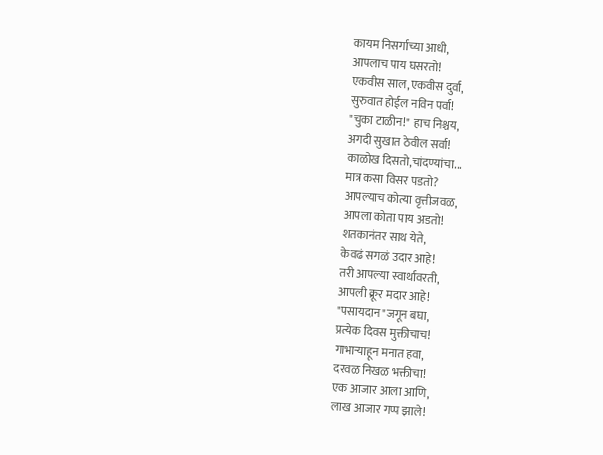कायम निसर्गाच्या आधी,
आपलाच पाय घसरतो!
एकवीस साल,एकवीस दुर्वा,
सुरुवात होईल नविन पर्वा!
"चुका टाळीन!" हाच निश्चय,
अगदी सुखात ठेवील सर्वा!
काळोख दिसतो,चांदण्यांचा...
मात्र कसा विसर पडतो?
आपल्याच कोत्या वृत्तीजवळ,
आपला कोता पाय अडतो!
शतकानंतर साथ येते,
केवढं सगळं उदार आहे!
तरी आपल्या स्वार्थावरती,
आपली क्रूर मदार आहे!
"पसायदान"जगून बघा,
प्रत्येक दिवस मुक्तीचाच!
गाभाऱ्याहून मनात हवा,
दरवळ निखळ भक्तीचा!
एक आजार आला आणि,
लाख आजार गप्प झाले!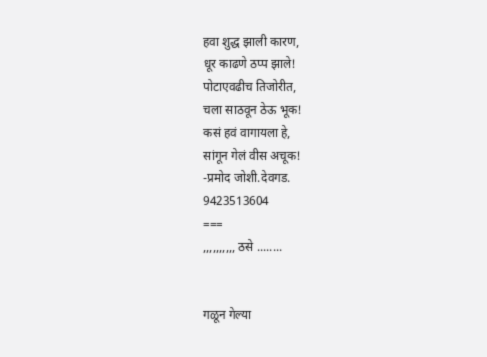हवा शुद्ध झाली कारण,
धूर काढणे ठप्प झाले!
पोटाएवढीच तिजोरीत,
चला साठवून ठेऊ भूक!
कसं हवं वागायला हे,
सांगून गेलं वीस अचूक!
-प्रमोद जोशी.देवगड.
9423513604
===
,,,,,,,,,, ठसे ........


गळून गेल्या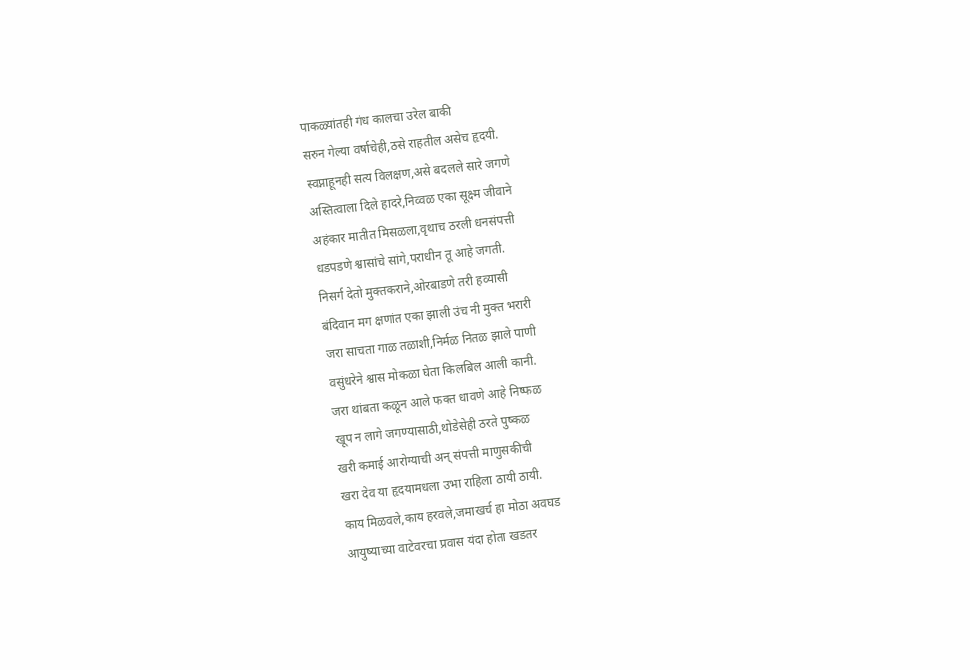पाकळ्यांतही गंध कालचा उरेल बाकी
सरुन गेल्या वर्षाचेही,ठसे राहतील असेच हृदयी.
स्वप्नाहूनही सत्य विलक्षण,असे बदलले सारे जगणे
अस्तित्वाला दिले हादरे,निव्वळ एका सूक्ष्म जीवाने
अहंकार मातीत मिसळला,वृथाच ठरली धनसंपत्ती
धडपडणे श्वासांचे सांगे,पराधीन तू आहे जगती.
निसर्ग देतो मुक्तकराने,ओरबाडणे तरी हव्यासी
बंदिवान मग क्षणांत एका झाली उंच नी मुक्त भरारी
जरा साचता गाळ तळाशी,निर्मळ नितळ झाले पाणी
वसुंधरेने श्वास मोकळा घेता किलबिल आली कानी.
जरा थांबता कळून आले फक्त धावणे आहे निष्फळ
खूप न लागे जगण्यासाठी,थोडेसेही ठरते पुष्कळ
खरी कमाई आरोग्याची अन् संपत्ती माणुसकीची
खरा देव या हृदयामधला उभा राहिला ठायी ठायी.
काय मिळवले,काय हरवले,जमाखर्च हा मोठा अवघड
आयुष्याच्या वाटेवरचा प्रवास यंदा होता खडतर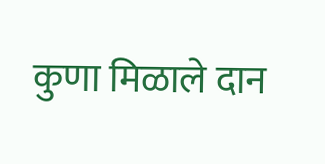कुणा मिळाले दान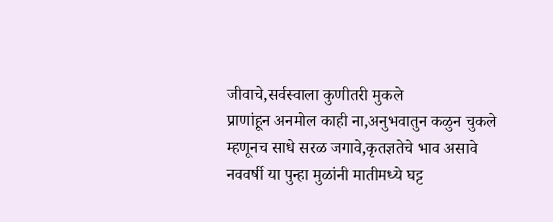जीवाचे,सर्वस्वाला कुणीतरी मुकले
प्राणांहून अनमोल काही ना,अनुभवातुन कळुन चुकले
म्हणूनच साधे सरळ जगावे,कृतज्ञतेचे भाव असावे
नववर्षी या पुन्हा मुळांनी मातीमध्ये घट्ट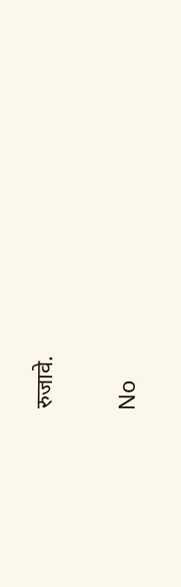रुजावे.

No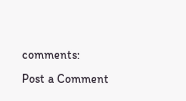comments:
Post a Comment